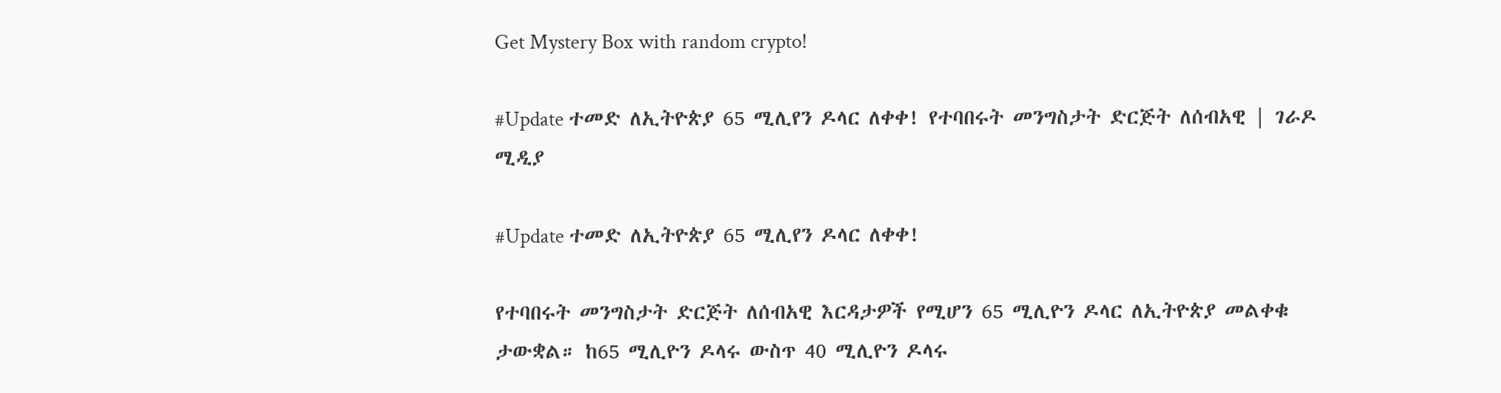Get Mystery Box with random crypto!

#Update ተመድ ለኢትዮጵያ 65 ሚሊየን ዶላር ለቀቀ! የተባበሩት መንግስታት ድርጅት ለሰብአዊ | ገራዶ ሚዲያ

#Update ተመድ ለኢትዮጵያ 65 ሚሊየን ዶላር ለቀቀ!

የተባበሩት መንግስታት ድርጅት ለሰብአዊ እርዳታዎች የሚሆን 65 ሚሊዮን ዶላር ለኢትዮጵያ መልቀቁ ታውቋል። ከ65 ሚሊዮን ዶላሩ ውስጥ 40 ሚሊዮን ዶላሩ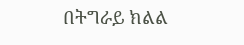በትግራይ ክልል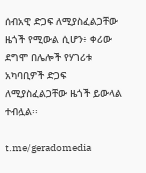ሰብአዊ ድጋፍ ለሚያስፈልጋቸው ዜጎች የሚውል ሲሆን፥ ቀሪው ደግሞ በሌሎች የሃገሪቱ አካባቢዎች ድጋፍ ለሚያስፈልጋቸው ዜጎች ይውላል ተብሏል፡፡

t.me/geradomedia